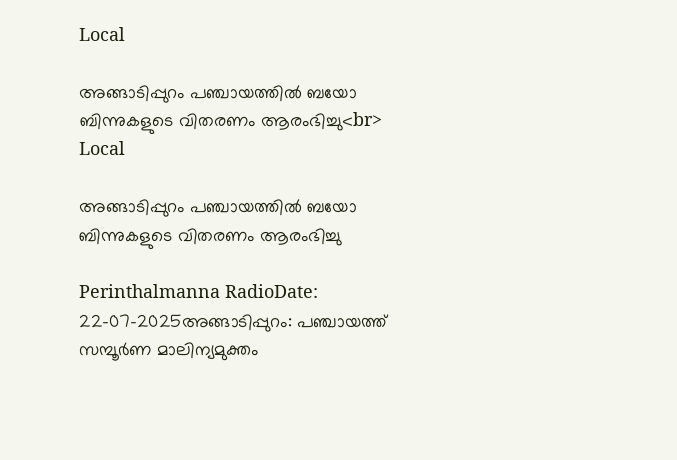Local

അങ്ങാടിപ്പുറം പഞ്ചായത്തിൽ ബയോ ബിന്നുകളുടെ വിതരണം ആരംഭിച്ചു<br>
Local

അങ്ങാടിപ്പുറം പഞ്ചായത്തിൽ ബയോ ബിന്നുകളുടെ വിതരണം ആരംഭിച്ചു

Perinthalmanna RadioDate: 22-07-2025അങ്ങാടിപ്പുറം: പഞ്ചായത്ത് സമ്പൂർണ മാലിന്യമുക്തം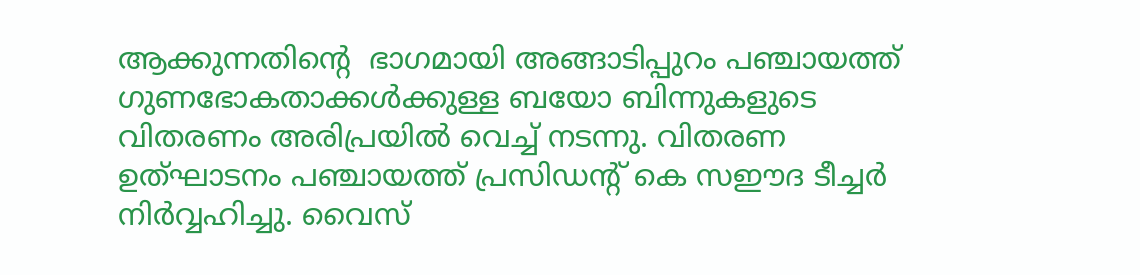ആക്കുന്നതിന്റെ  ഭാഗമായി അങ്ങാടിപ്പുറം പഞ്ചായത്ത് ഗുണഭോകതാക്കൾക്കുള്ള ബയോ ബിന്നുകളുടെ വിതരണം അരിപ്രയിൽ വെച്ച് നടന്നു. വിതരണ ഉത്ഘാടനം പഞ്ചായത്ത് പ്രസിഡന്റ് കെ സഈദ ടീച്ചർ നിർവ്വഹിച്ചു. വൈസ്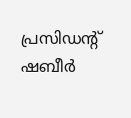പ്രസിഡന്റ് ഷബീർ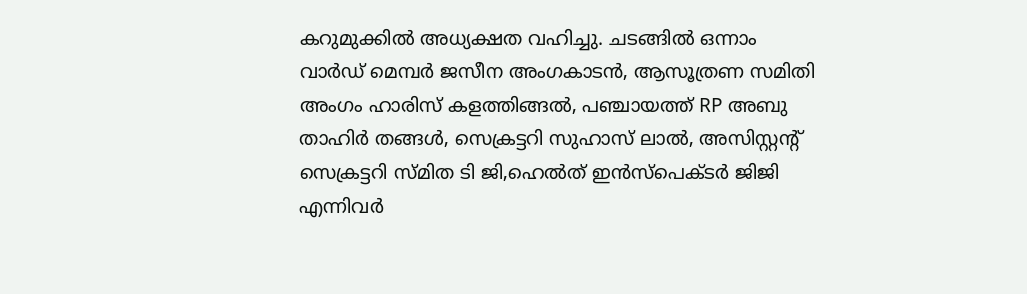കറുമുക്കിൽ അധ്യക്ഷത വഹിച്ചു. ചടങ്ങിൽ ഒന്നാം വാർഡ് മെമ്പർ ജസീന അംഗകാടൻ, ആസൂത്രണ സമിതി അംഗം ഹാരിസ് കളത്തിങ്ങൽ, പഞ്ചായത്ത്‌ RP അബു താഹിർ തങ്ങൾ, സെക്രട്ടറി സുഹാസ് ലാൽ, അസിസ്റ്റന്റ് സെക്രട്ടറി സ്മിത ടി ജി,ഹെൽത് ഇൻസ്‌പെക്ടർ ജിജി എന്നിവർ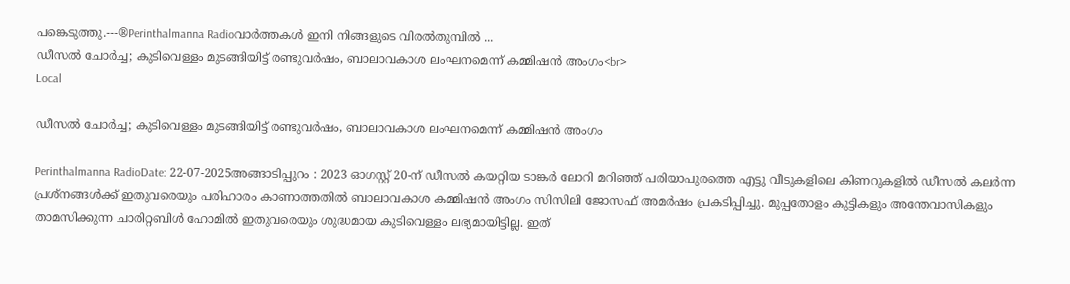പങ്കെടുത്തു.---®Perinthalmanna Radioവാർത്തകൾ ഇനി നിങ്ങളുടെ വിരൽതുമ്പിൽ ...
ഡീസൽ ചോർച്ച; കുടിവെള്ളം മുടങ്ങിയിട്ട് രണ്ടുവർഷം, ബാലാവകാശ ലംഘനമെന്ന് കമ്മിഷൻ അംഗം<br>
Local

ഡീസൽ ചോർച്ച; കുടിവെള്ളം മുടങ്ങിയിട്ട് രണ്ടുവർഷം, ബാലാവകാശ ലംഘനമെന്ന് കമ്മിഷൻ അംഗം

Perinthalmanna RadioDate: 22-07-2025അങ്ങാടിപ്പുറം : 2023 ഓഗസ്റ്റ് 20-ന് ഡീസൽ കയറ്റിയ ടാങ്കർ ലോറി മറിഞ്ഞ് പരിയാപുരത്തെ എട്ടു വീടുകളിലെ കിണറുകളിൽ ഡീസൽ കലർന്ന പ്രശ്‌നങ്ങൾക്ക് ഇതുവരെയും പരിഹാരം കാണാത്തതിൽ ബാലാവകാശ കമ്മിഷൻ അംഗം സിസിലി ജോസഫ് അമർഷം പ്രകടിപ്പിച്ചു. മുപ്പതോളം കുട്ടികളും അന്തേവാസികളും താമസിക്കുന്ന ചാരിറ്റബിൾ ഹോമിൽ ഇതുവരെയും ശുദ്ധമായ കുടിവെള്ളം ലഭ്യമായിട്ടില്ല. ഇത്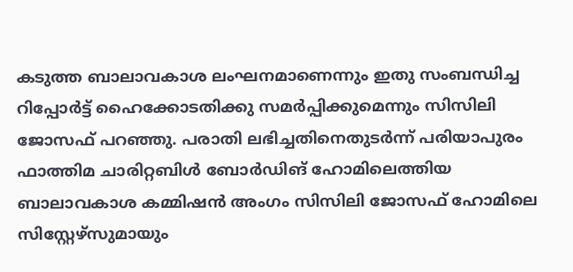കടുത്ത ബാലാവകാശ ലംഘനമാണെന്നും ഇതു സംബന്ധിച്ച റിപ്പോർട്ട് ഹൈക്കോടതിക്കു സമർപ്പിക്കുമെന്നും സിസിലി ജോസഫ് പറഞ്ഞു. പരാതി ലഭിച്ചതിനെതുടർന്ന് പരിയാപുരം ഫാത്തിമ ചാരിറ്റബിൾ ബോർഡിങ് ഹോമിലെത്തിയ ബാലാവകാശ കമ്മിഷൻ അംഗം സിസിലി ജോസഫ് ഹോമിലെ സിസ്റ്റേഴ്‌സുമായും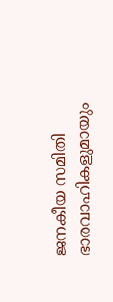ജനകീയ സമിതി ഭാരവാഹികളുമായും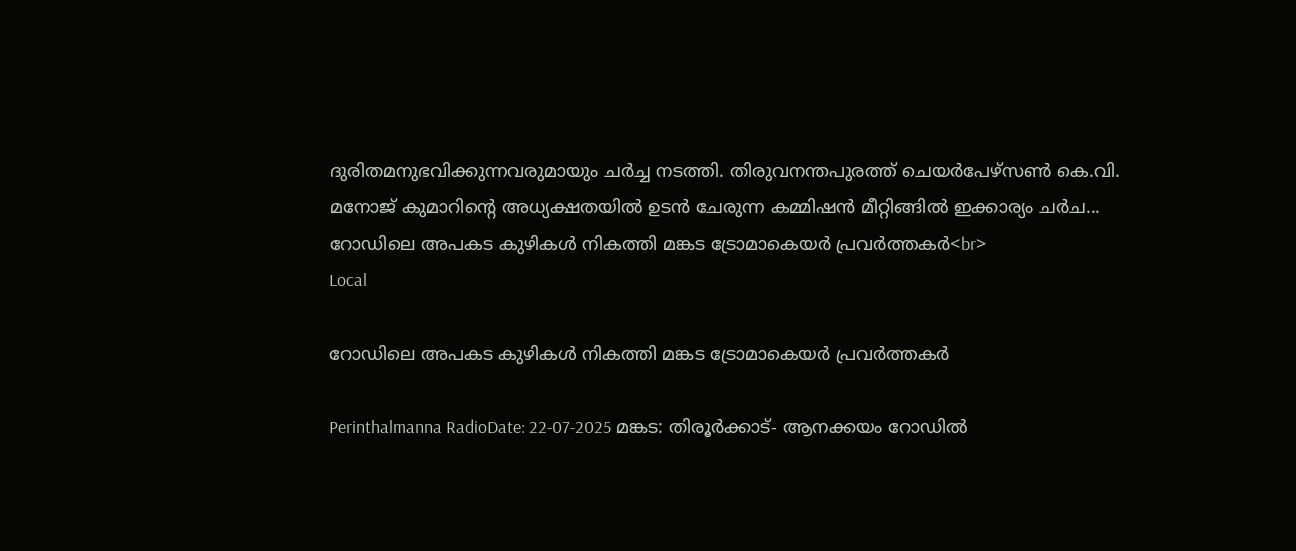ദുരിതമനുഭവിക്കുന്നവരുമായും ചർച്ച നടത്തി. തിരുവനന്തപുരത്ത് ചെയർപേഴ്‌സൺ കെ.വി. മനോജ് കുമാറിന്റെ അധ്യക്ഷതയിൽ ഉടൻ ചേരുന്ന കമ്മിഷൻ മീറ്റിങ്ങിൽ ഇക്കാര്യം ചർച...
റോഡിലെ അപകട കുഴികൾ നികത്തി മങ്കട ട്രോമാകെയർ പ്രവർത്തകർ<br>
Local

റോഡിലെ അപകട കുഴികൾ നികത്തി മങ്കട ട്രോമാകെയർ പ്രവർത്തകർ

Perinthalmanna RadioDate: 22-07-2025 മങ്കട: തിരൂർക്കാട്- ആനക്കയം റോഡിൽ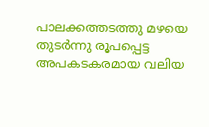പാലക്കത്തടത്തു മഴയെ തുടർന്നു രൂപപ്പെട്ട അപകടകരമായ വലിയ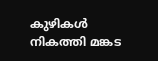കുഴികൾ നികത്തി മങ്കട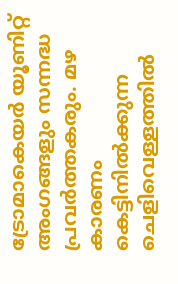ട്രോമാകെയർ യൂണിറ്റ് അംഗങ്ങളും സന്നദ്ധ പ്രവർത്തകരും. മഴ കാരണം കെട്ടിനിൽക്കുന്ന ചെളിവെള്ളത്തിൽ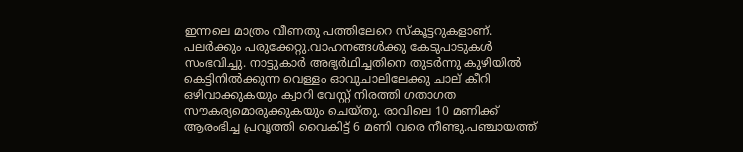ഇന്നലെ മാത്രം വീണതു പത്തിലേറെ സ്കൂട്ടറുകളാണ്. പലർക്കും പരുക്കേറ്റു.വാഹനങ്ങൾക്കു കേടുപാടുകൾ സംഭവിച്ചു. നാട്ടുകാർ അഭ്യർഥിച്ചതിനെ തുടർന്നു കുഴിയിൽ കെട്ടിനിൽക്കുന്ന വെള്ളം ഓവുചാലിലേക്കു ചാല് കീറി ഒഴിവാക്കുകയും ക്വാറി വേസ്റ്റ് നിരത്തി ഗതാഗത സൗകര്യമൊരുക്കുകയും ചെയ്തു. രാവിലെ 10 മണിക്ക് ആരംഭിച്ച പ്രവൃത്തി വൈകിട്ട് 6 മണി വരെ നീണ്ടു.പഞ്ചായത്ത്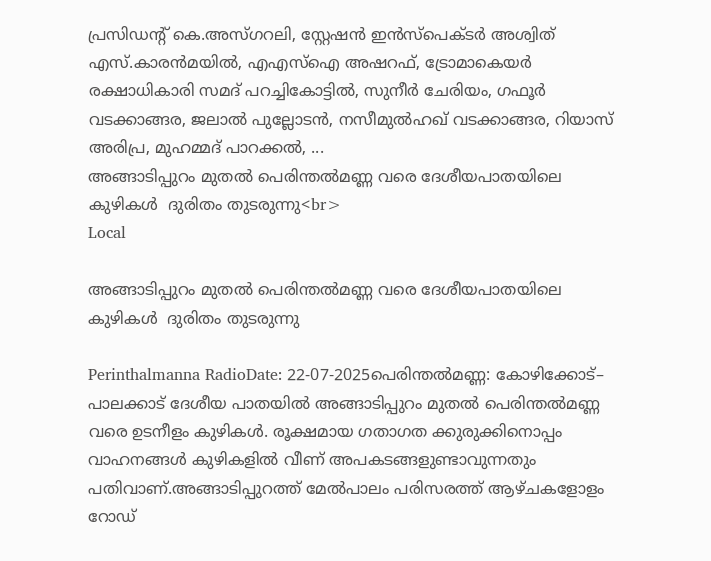പ്രസിഡന്റ് കെ.അസ്ഗറലി, സ്റ്റേഷൻ ഇൻസ്പെക്ടർ അശ്വിത് എസ്.കാരൻമയിൽ, എഎസ്ഐ അഷറഫ്, ട്രോമാകെയർ രക്ഷാധികാരി സമദ് പറച്ചികോട്ടിൽ, സുനീർ ചേരിയം, ഗഫൂർ വടക്കാങ്ങര, ജലാൽ പുല്ലോടൻ, നസീമുൽഹഖ് വടക്കാങ്ങര, റിയാസ് അരിപ്ര, മുഹമ്മദ് പാറക്കൽ, ...
അങ്ങാടിപ്പുറം മുതൽ പെരിന്തൽമണ്ണ വരെ ദേശീയപാതയിലെ കുഴികൾ  ദുരിതം തുടരുന്നു<br>
Local

അങ്ങാടിപ്പുറം മുതൽ പെരിന്തൽമണ്ണ വരെ ദേശീയപാതയിലെ കുഴികൾ  ദുരിതം തുടരുന്നു

Perinthalmanna RadioDate: 22-07-2025പെരിന്തൽമണ്ണ: കോഴിക്കോട്– പാലക്കാട് ദേശീയ പാതയിൽ അങ്ങാടിപ്പുറം മുതൽ പെരിന്തൽമണ്ണ വരെ ഉടനീളം കുഴികൾ. രൂക്ഷമായ ഗതാഗത ക്കുരുക്കിനൊപ്പം വാഹനങ്ങൾ കുഴികളിൽ വീണ് അപകടങ്ങളുണ്ടാവുന്നതും പതിവാണ്.അങ്ങാടിപ്പുറത്ത് മേൽപാലം പരിസരത്ത് ആഴ്ചകളോളം റോഡ്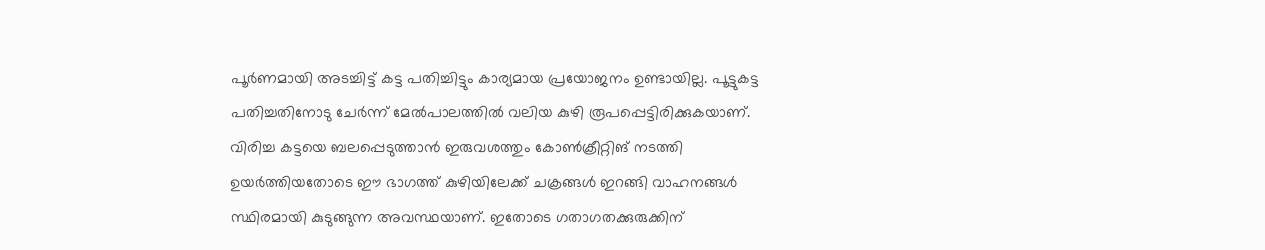പൂർണമായി അടച്ചിട്ട് കട്ട പതിച്ചിട്ടും കാര്യമായ പ്രയോജനം ഉണ്ടായില്ല. പൂട്ടുകട്ട പതിച്ചതിനോടു ചേർന്ന് മേൽപാലത്തിൽ വലിയ കുഴി രൂപപ്പെട്ടിരിക്കുകയാണ്. വിരിച്ച കട്ടയെ ബലപ്പെടുത്താൻ ഇരുവശത്തും കോൺക്രീറ്റിങ് നടത്തി ഉയർത്തിയതോടെ ഈ ഭാഗത്ത് കുഴിയിലേക്ക് ചക്രങ്ങൾ ഇറങ്ങി വാഹനങ്ങൾ സ്ഥിരമായി കുടുങ്ങുന്ന അവസ്ഥയാണ്. ഇതോടെ ഗതാഗതക്കുരുക്കിന്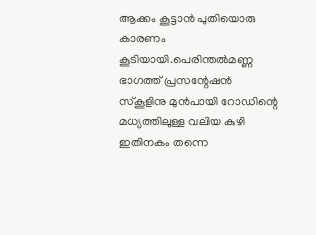ആക്കം കൂട്ടാൻ പുതിയൊരു കാരണം കൂടിയായി.പെരിന്തൽമണ്ണ ഭാഗത്ത് പ്രസന്റേഷൻ സ്‌കൂളിനു മുൻപായി റോഡിന്റെ മധ്യത്തിലുള്ള വലിയ കുഴി ഇതിനകം തന്നെ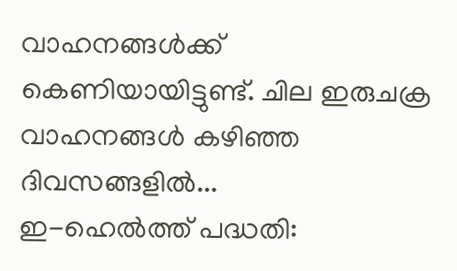വാഹനങ്ങൾക്ക് കെണിയായിട്ടുണ്ട്. ചില ഇരുചക്ര വാഹനങ്ങൾ കഴിഞ്ഞ ദിവസങ്ങളിൽ...
ഇ-ഹെൽത്ത് പദ്ധതി: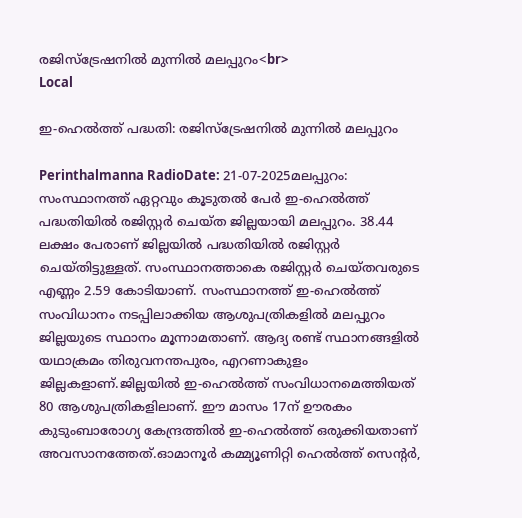രജിസ്‌ട്രേഷനിൽ മുന്നിൽ മലപ്പുറം<br>
Local

ഇ-ഹെൽത്ത് പദ്ധതി: രജിസ്‌ട്രേഷനിൽ മുന്നിൽ മലപ്പുറം

Perinthalmanna RadioDate: 21-07-2025മലപ്പുറം: സംസ്ഥാനത്ത് ഏറ്റവും കൂടുതൽ പേർ ഇ-ഹെൽത്ത് പദ്ധതിയിൽ രജിസ്റ്റർ ചെയ്ത ജില്ലയായി മലപ്പുറം. 38.44 ലക്ഷം പേരാണ് ജില്ലയിൽ പദ്ധതിയിൽ രജിസ്റ്റർ ചെയ്തിട്ടുള്ളത്. സംസ്ഥാനത്താകെ രജിസ്റ്റർ ചെയ്തവരുടെ എണ്ണം 2.59 കോടിയാണ്. സംസ്ഥാനത്ത് ഇ-ഹെൽത്ത് സംവിധാനം നടപ്പിലാക്കിയ ആശുപത്രികളിൽ മലപ്പുറം ജില്ലയുടെ സ്ഥാനം മൂന്നാമതാണ്. ആദ്യ രണ്ട് സ്ഥാനങ്ങളിൽ യഥാക്രമം തിരുവനന്തപുരം, എറണാകുളം ജില്ലകളാണ്.ജില്ലയിൽ ഇ-ഹെൽത്ത് സംവിധാനമെത്തിയത് 80 ആശുപത്രികളിലാണ്. ഈ മാസം 17ന് ഊരകം കുടുംബാരോഗ്യ കേന്ദ്രത്തിൽ ഇ-ഹെൽത്ത് ഒരുക്കിയതാണ് അവസാനത്തേത്.ഓമാനൂർ കമ്മ്യൂണിറ്റി ഹെൽത്ത് സെന്റർ,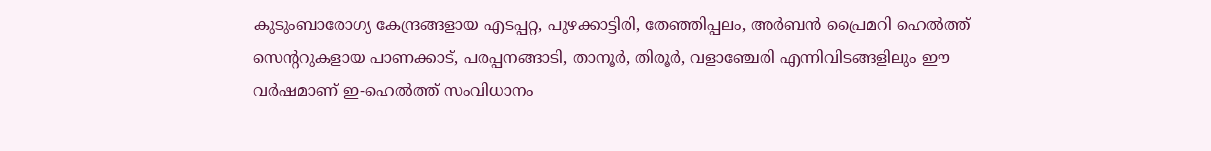കുടുംബാരോഗ്യ കേന്ദ്രങ്ങളായ എടപ്പറ്റ, പുഴക്കാട്ടിരി, തേഞ്ഞിപ്പലം, അർബൻ പ്രൈമറി ഹെൽത്ത് സെന്ററുകളായ പാണക്കാട്, പരപ്പനങ്ങാടി, താനൂർ, തിരൂർ, വളാഞ്ചേരി എന്നിവിടങ്ങളിലും ഈ വർഷമാണ് ഇ-ഹെൽത്ത് സംവിധാനം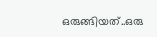ഒരുങ്ങിയത്..ഒരു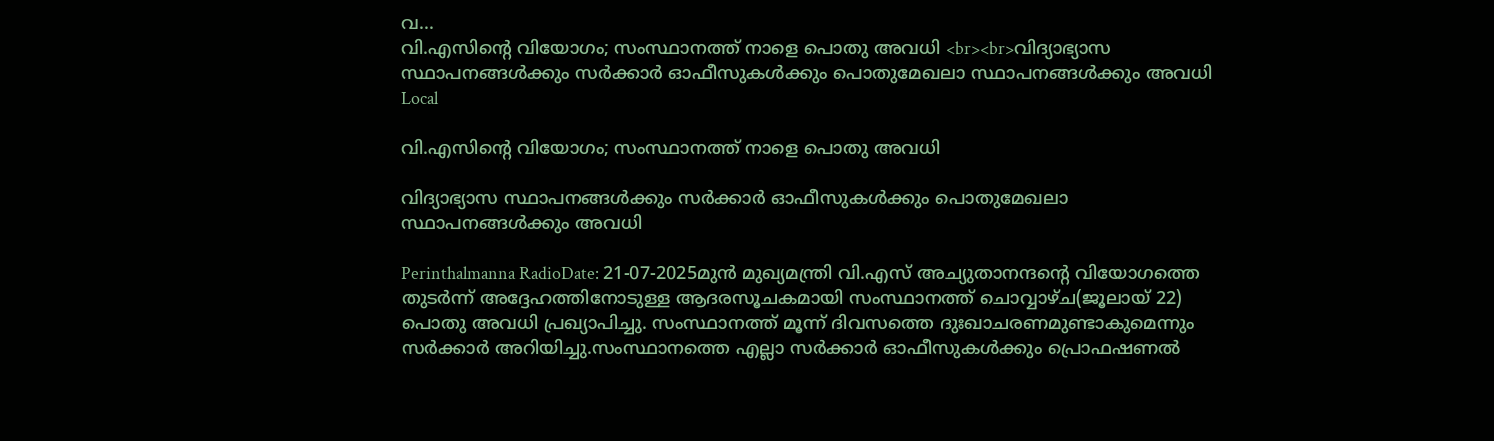വ...
വി.എസിന്റെ വിയോഗം; സംസ്ഥാനത്ത് നാളെ പൊതു അവധി <br><br>വിദ്യാഭ്യാസ സ്ഥാപനങ്ങള്‍ക്കും സർക്കാർ ഓഫീസുകള്‍ക്കും പൊതുമേഖലാ സ്ഥാപനങ്ങള്‍ക്കും അവധി
Local

വി.എസിന്റെ വിയോഗം; സംസ്ഥാനത്ത് നാളെ പൊതു അവധി

വിദ്യാഭ്യാസ സ്ഥാപനങ്ങള്‍ക്കും സർക്കാർ ഓഫീസുകള്‍ക്കും പൊതുമേഖലാ സ്ഥാപനങ്ങള്‍ക്കും അവധി

Perinthalmanna RadioDate: 21-07-2025മുൻ മുഖ്യമന്ത്രി വി.എസ് അച്യുതാനന്ദന്റെ വിയോഗത്തെ തുടർന്ന് അദ്ദേഹത്തിനോടുള്ള ആദരസൂചകമായി സംസ്ഥാനത്ത് ചൊവ്വാഴ്ച(ജൂലായ് 22) പൊതു അവധി പ്രഖ്യാപിച്ചു. സംസ്ഥാനത്ത് മൂന്ന് ദിവസത്തെ ദുഃഖാചരണമുണ്ടാകുമെന്നും സർക്കാർ അറിയിച്ചു.സംസ്ഥാനത്തെ എല്ലാ സർക്കാർ ഓഫീസുകള്‍ക്കും പ്രൊഫഷണല്‍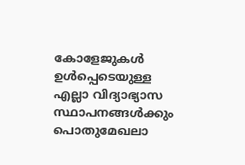കോളേജുകള്‍ ഉള്‍പ്പെടെയുള്ള എല്ലാ വിദ്യാഭ്യാസ സ്ഥാപനങ്ങള്‍ക്കും പൊതുമേഖലാ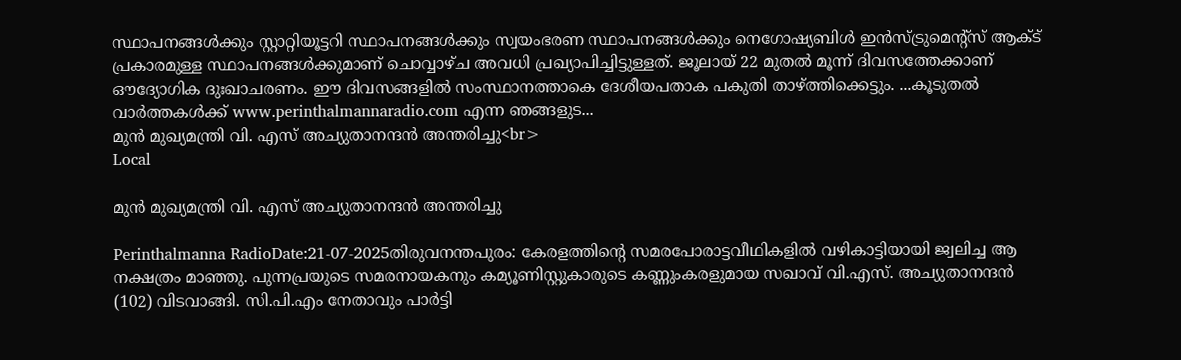സ്ഥാപനങ്ങള്‍ക്കും സ്റ്റാറ്റിയൂട്ടറി സ്ഥാപനങ്ങള്‍ക്കും സ്വയംഭരണ സ്ഥാപനങ്ങള്‍ക്കും നെഗോഷ്യബിള്‍ ഇൻസ്ട്രുമെന്റ്സ് ആക്‌ട് പ്രകാരമുള്ള സ്ഥാപനങ്ങള്‍ക്കുമാണ് ചൊവ്വാഴ്ച അവധി പ്രഖ്യാപിച്ചിട്ടുള്ളത്. ജൂലായ് 22 മുതല്‍ മൂന്ന് ദിവസത്തേക്കാണ് ഔദ്യോഗിക ദുഃഖാചരണം. ഈ ദിവസങ്ങളില്‍ സംസ്ഥാനത്താകെ ദേശീയപതാക പകുതി താഴ്ത്തിക്കെട്ടും. ...കൂടുതൽ വാർത്തകൾക്ക് www.perinthalmannaradio.com എന്ന ഞങ്ങളുട...
മുൻ മുഖ്യമന്ത്രി വി. എസ് അച്യുതാനന്ദൻ അന്തരിച്ചു<br>
Local

മുൻ മുഖ്യമന്ത്രി വി. എസ് അച്യുതാനന്ദൻ അന്തരിച്ചു

Perinthalmanna RadioDate:21-07-2025തിരുവനന്തപുരം: കേരളത്തിന്‍റെ സമരപോരാട്ടവീഥികളിൽ വഴികാട്ടിയായി ജ്വലിച്ച ആ നക്ഷത്രം മാഞ്ഞു. പുന്നപ്രയുടെ സമരനായകനും കമ്യൂണിസ്റ്റുകാരുടെ കണ്ണുംകരളുമായ സഖാവ് വി.എസ്. അച്യുതാനന്ദൻ (102) വിടവാങ്ങി. സി.പി.എം നേതാവും പാർട്ടി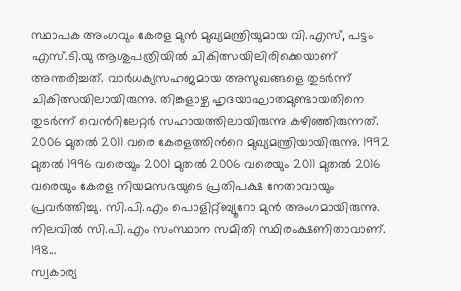സ്ഥാപക അംഗവും കേരള മുൻ മുഖ്യമന്ത്രിയുമായ വി.എസ്, പട്ടം എസ്.ടി.യു ആശുപത്രിയിൽ ചികിത്സയിലിരിക്കെയാണ് അന്തരിച്ചത്. വാർധക്യസഹജമായ അസുഖങ്ങളെ തുടർന്ന് ചികിത്സയിലായിരുന്നു. തിങ്കളാഴ്ച ഹൃദയാഘാതമുണ്ടായതിനെ തുടർന്ന് വെന്‍റിലേറ്റർ സഹായത്തിലായിരുന്നു കഴിഞ്ഞിരുന്നത്.   2006 മുതൽ 2011 വരെ കേരളത്തിന്‍റെ മുഖ്യമന്ത്രിയായിരുന്നു. 1992 മുതല്‍ 1996 വരെയും 2001 മുതല്‍ 2006 വരെയും 2011 മുതൽ 2016 വരെയും കേരള നിയമസഭയുടെ പ്രതിപക്ഷ നേതാവായും പ്രവര്‍ത്തിച്ചു. സി.പി.എം പൊളിറ്റ്ബ്യൂറോ മുൻ അംഗമായിരുന്നു. നിലവിൽ സി.പി.എം സംസ്ഥാന സമിതി സ്ഥിരംക്ഷണിതാവാണ്. 198...
സ്വകാര്യ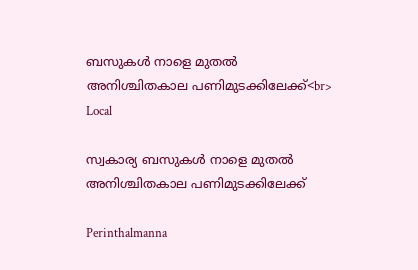ബസുകൾ നാളെ മുതൽ അനിശ്ചിതകാല പണിമുടക്കിലേക്ക്<br>
Local

സ്വകാര്യ ബസുകൾ നാളെ മുതൽ അനിശ്ചിതകാല പണിമുടക്കിലേക്ക്

Perinthalmanna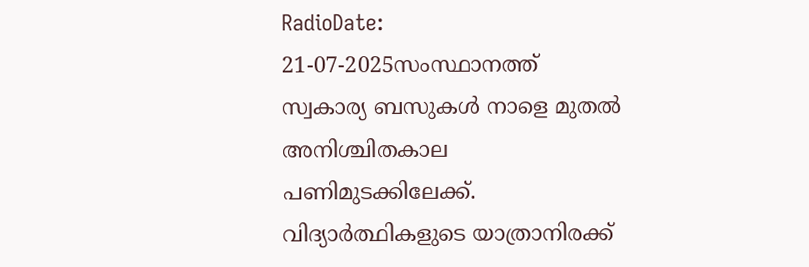RadioDate: 21-07-2025സംസ്ഥാനത്ത് സ്വകാര്യ ബസുകൾ നാളെ മുതൽ അനിശ്ചിതകാല പണിമുടക്കിലേക്ക്. വിദ്യാർത്ഥികളുടെ യാത്രാനിരക്ക്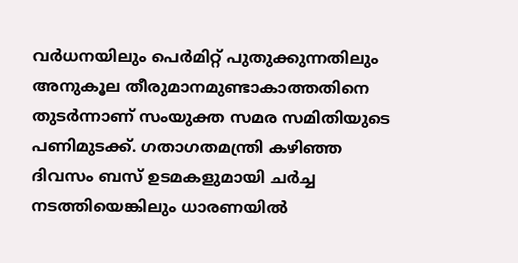വർധനയിലും പെർമിറ്റ് പുതുക്കുന്നതിലും അനുകൂല തീരുമാനമുണ്ടാകാത്തതിനെ തുടർന്നാണ് സംയുക്ത സമര സമിതിയുടെ പണിമുടക്ക്. ഗതാഗതമന്ത്രി കഴിഞ്ഞ ദിവസം ബസ് ഉടമകളുമായി ചർച്ച നടത്തിയെങ്കിലും ധാരണയിൽ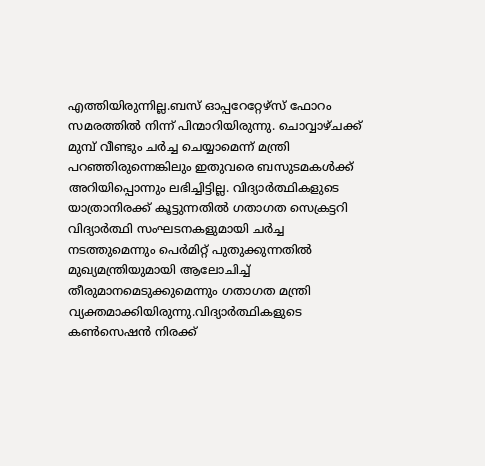എത്തിയിരുന്നില്ല.ബസ് ഓപ്പറേറ്റേഴ്സ് ഫോറം സമരത്തിൽ നിന്ന് പിന്മാറിയിരുന്നു. ചൊവ്വാഴ്ചക്ക് മുമ്പ് വീണ്ടും ചർച്ച ചെയ്യാമെന്ന് മന്ത്രി പറഞ്ഞിരുന്നെങ്കിലും ഇതുവരെ ബസുടമകൾക്ക് അറിയിപ്പൊന്നും ലഭിച്ചിട്ടില്ല. വിദ്യാർത്ഥികളുടെ യാത്രാനിരക്ക് കൂട്ടുന്നതിൽ ഗതാഗത സെക്രട്ടറി വിദ്യാർത്ഥി സംഘടനകളുമായി ചർച്ച നടത്തുമെന്നും പെർമിറ്റ് പുതുക്കുന്നതിൽ മുഖ്യമന്ത്രിയുമായി ആലോചിച്ച് തീരുമാനമെടുക്കുമെന്നും ഗതാഗത മന്ത്രി വ്യക്തമാക്കിയിരുന്നു.വിദ്യാർത്ഥികളുടെ കൺസെഷൻ നിരക്ക്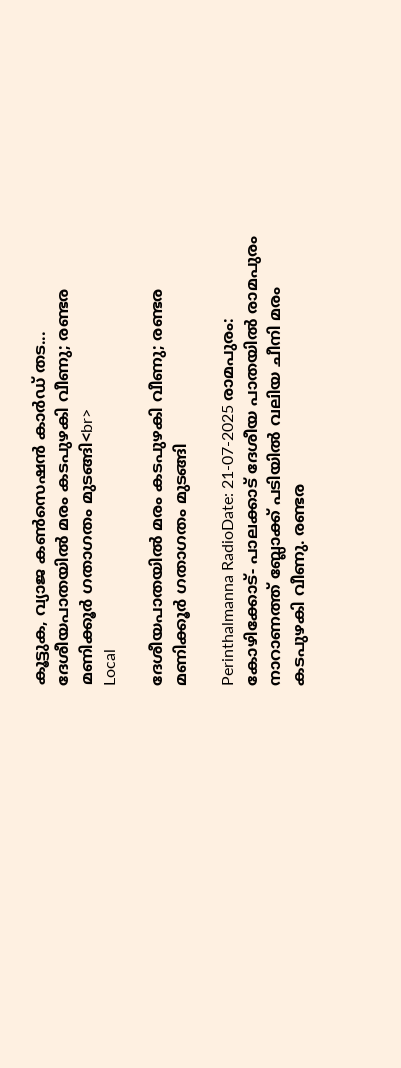കൂട്ടുക, വ്യാജ കൺസെഷൻ കാർഡ് തട...
ദേശീയപാതയിൽ മരം കടപുഴകി വീണു; രണ്ടര മണിക്കൂർ ഗതാഗതം മുടങ്ങി<br>
Local

ദേശീയപാതയിൽ മരം കടപുഴകി വീണു; രണ്ടര മണിക്കൂർ ഗതാഗതം മുടങ്ങി

Perinthalmanna RadioDate: 21-07-2025 രാമപുരം:  കോഴിക്കോട്- പാലക്കാട് ദേശീയ പാതയിൽ രാമപുരം നാറാണത്ത് ബ്ലോക്ക് പടിയിൽ വലിയ ചീനി മരം കടപുഴകി വീണു. രണ്ടര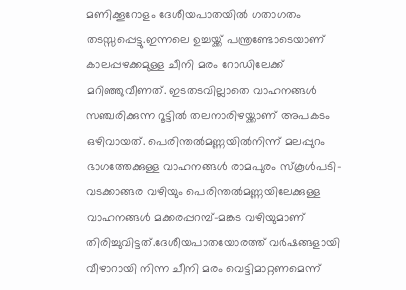മണിക്കൂറോളം ദേശീയപാതയിൽ ഗതാഗതം തടസ്സപ്പെട്ടു.ഇന്നലെ ഉച്ചയ്ക്ക് പന്ത്രണ്ടോടെയാണ് കാലപ്പഴക്കമുള്ള ചീനി മരം റോഡിലേക്ക് മറിഞ്ഞുവീണത്. ഇടതടവില്ലാതെ വാഹനങ്ങൾ സഞ്ചരിക്കുന്ന റൂട്ടിൽ തലനാരിഴയ്ക്കാണ് അപകടം ഒഴിവായത്. പെരിന്തൽമണ്ണയിൽനിന്ന് മലപ്പുറം ഭാഗത്തേക്കുള്ള വാഹനങ്ങൾ രാമപുരം സ്കൂൾപടി- വടക്കാങ്ങര വഴിയും പെരിന്തൽമണ്ണയിലേക്കുള്ള വാഹനങ്ങൾ മക്കരപ്പറമ്പ്–മങ്കട വഴിയുമാണ് തിരിച്ചുവിട്ടത്.ദേശീയപാതയോരത്ത് വർഷങ്ങളായി വീഴാറായി നിന്ന ചീനി മരം വെട്ടിമാറ്റണമെന്ന്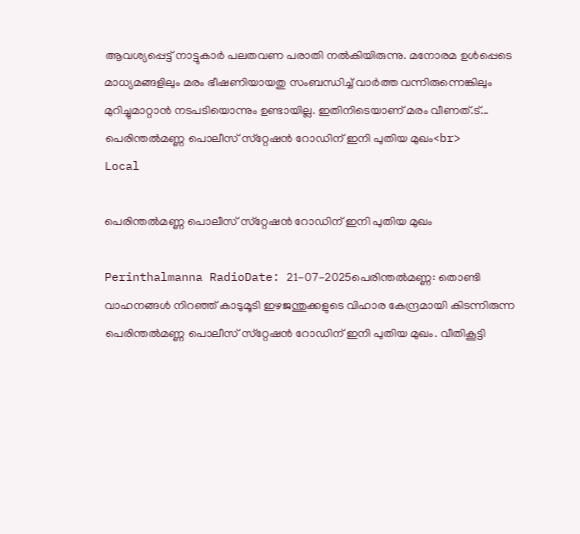ആവശ്യപ്പെട്ട് നാട്ടുകാർ പലതവണ പരാതി നൽകിയിരുന്നു. മനോരമ ഉൾപ്പെടെ മാധ്യമങ്ങളിലും മരം ഭീഷണിയായതു സംബന്ധിച്ച് വാർത്ത വന്നിരുന്നെങ്കിലും മുറിച്ചുമാറ്റാൻ നടപടിയൊന്നും ഉണ്ടായില്ല. ഇതിനിടെയാണ് മരം വീണത്.ട്...
പെരിന്തൽമണ്ണ പൊലീസ് സ്‌റ്റേഷൻ റോഡിന് ഇനി പുതിയ മുഖം<br>
Local

പെരിന്തൽമണ്ണ പൊലീസ് സ്‌റ്റേഷൻ റോഡിന് ഇനി പുതിയ മുഖം

Perinthalmanna RadioDate: 21-07-2025പെരിന്തൽമണ്ണ: തൊണ്ടി വാഹനങ്ങൾ നിറഞ്ഞ് കാടുമൂടി ഇഴജന്തുക്കളുടെ വിഹാര കേന്ദ്രമായി കിടന്നിരുന്ന പെരിന്തൽമണ്ണ പൊലീസ് സ്‌റ്റേഷൻ റോഡിന് ഇനി പുതിയ മുഖം. വീതികൂട്ടി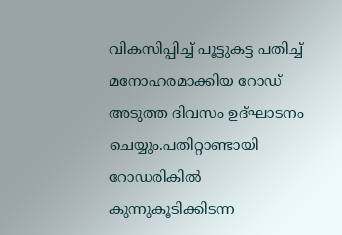വികസിപ്പിച്ച് പൂട്ടുകട്ട പതിച്ച് മനോഹരമാക്കിയ റോഡ് അടുത്ത ദിവസം ഉദ്ഘാടനം ചെയ്യും.പതിറ്റാണ്ടായി റോഡരികിൽ കുന്നുകൂടിക്കിടന്ന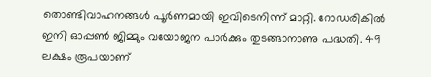തൊണ്ടിവാഹനങ്ങൾ പൂർണമായി ഇവിടെനിന്ന് മാറ്റി. റോഡരികിൽ ഇനി ഓപ്പൺ ജിമ്മും വയോജന പാർക്കും തുടങ്ങാനാണു പദ്ധതി. 49 ലക്ഷം രൂപയാണ്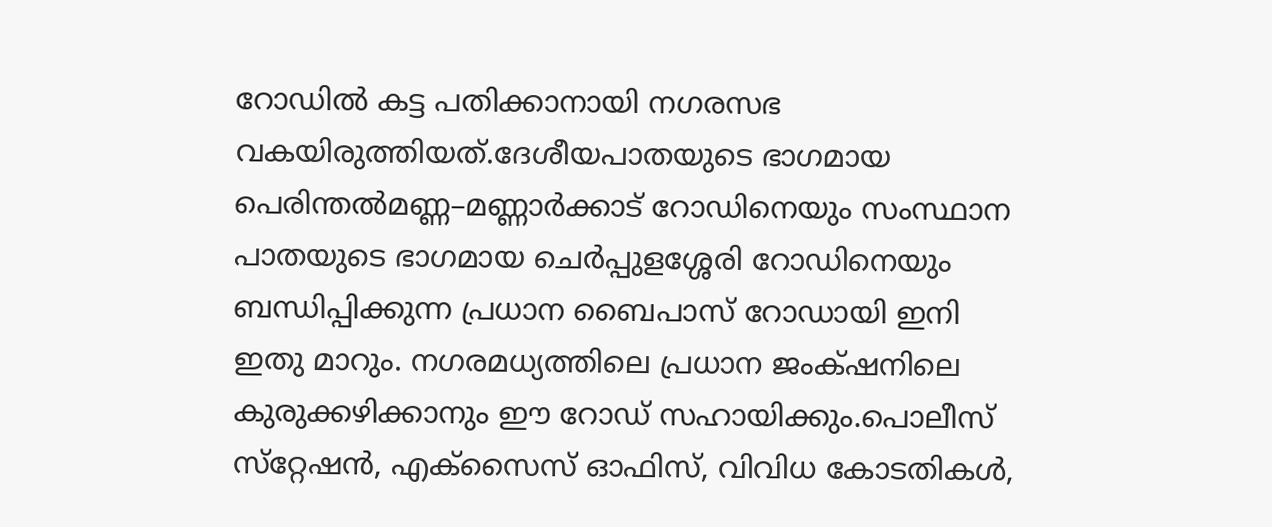റോഡിൽ കട്ട പതിക്കാനായി നഗരസഭ വകയിരുത്തിയത്.ദേശീയപാതയുടെ ഭാഗമായ പെരിന്തൽമണ്ണ–മണ്ണാർക്കാട് റോഡിനെയും സംസ്ഥാന പാതയുടെ ഭാഗമായ ചെർപ്പുളശ്ശേരി റോഡിനെയും ബന്ധിപ്പിക്കുന്ന പ്രധാന ബൈപാസ് റോഡായി ഇനി ഇതു മാറും. നഗരമധ്യത്തിലെ പ്രധാന ജംക്‌ഷനിലെ കുരുക്കഴിക്കാനും ഈ റോഡ് സഹായിക്കും.പൊലീസ് സ്‌റ്റേഷൻ, എക്‌സൈസ് ഓഫിസ്, വിവിധ കോടതികൾ,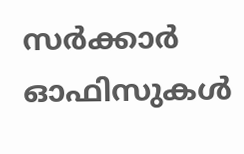സർക്കാർ ഓഫിസുകൾ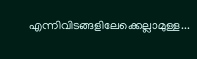എന്നിവിടങ്ങളിലേക്കെല്ലാമുള്ള...